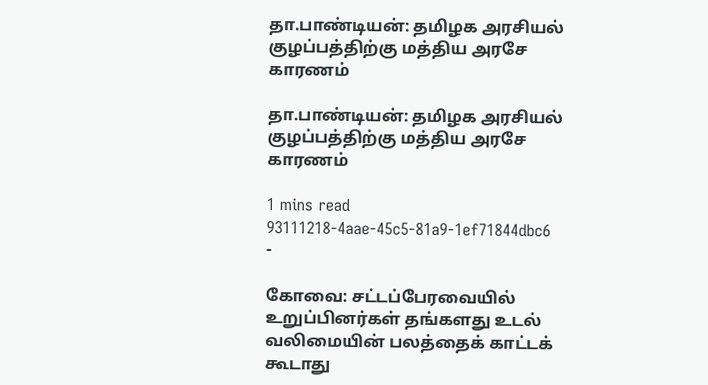தா.பாண்டியன்: தமிழக அரசியல் குழப்பத்திற்கு மத்திய அரசே காரணம்

தா.பாண்டியன்: தமிழக அரசியல் குழப்பத்திற்கு மத்திய அரசே காரணம்

1 mins read
93111218-4aae-45c5-81a9-1ef71844dbc6
-

கோவை: சட்டப்பேரவையில் உறுப்பினர்கள் தங்களது உடல் வலிமையின் பலத்தைக் காட்டக் கூடாது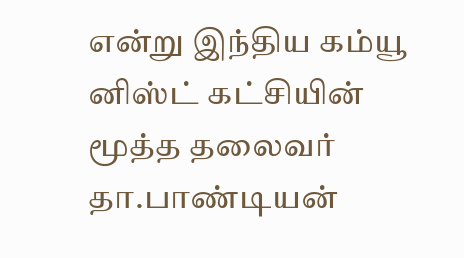என்று இந்திய கம்யூ னிஸ்ட் கட்சியின் மூத்த தலைவர் தா.பாண்டியன்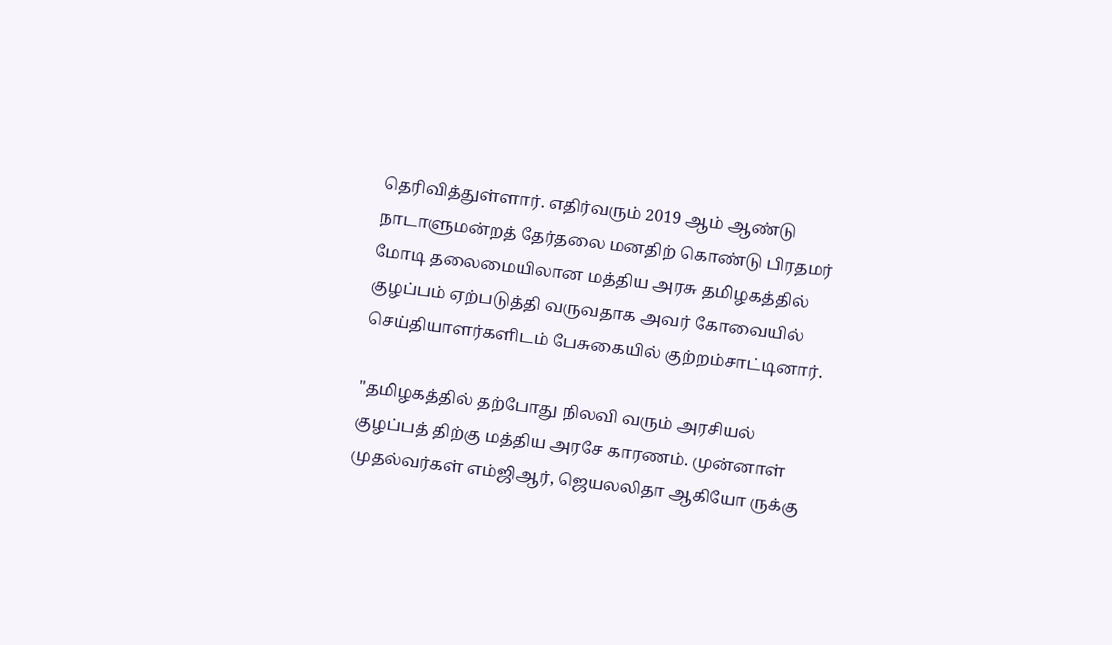தெரிவித்துள்ளார். எதிர்வரும் 2019 ஆம் ஆண்டு நாடாளுமன்றத் தேர்தலை மனதிற் கொண்டு பிரதமர் மோடி தலைமையிலான மத்திய அரசு தமிழகத்தில் குழப்பம் ஏற்படுத்தி வருவதாக அவர் கோவையில் செய்தியாளர்களிடம் பேசுகையில் குற்றம்சாட்டினார்.

"தமிழகத்தில் தற்போது நிலவி வரும் அரசியல் குழப்பத் திற்கு மத்திய அரசே காரணம். முன்னாள் முதல்வர்கள் எம்ஜிஆர், ஜெயலலிதா ஆகியோ ருக்கு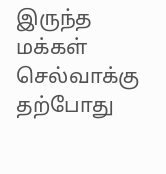இருந்த மக்கள் செல்வாக்கு தற்போது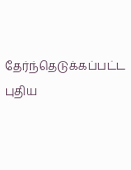தேர்ந்தெடுக்கப்பட்ட புதிய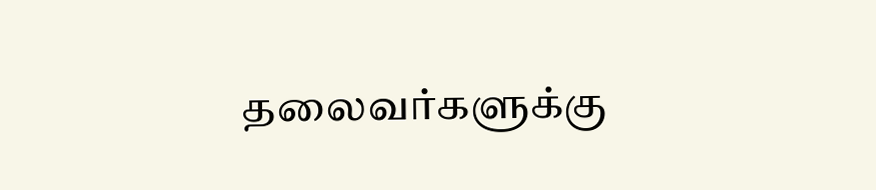தலைவர்களுக்கு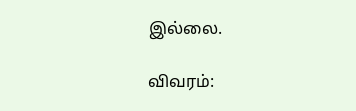இல்லை.

விவரம்: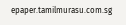epaper.tamilmurasu.com.sg